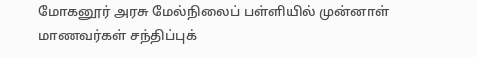மோகனூர் அரசு மேல்நிலைப் பள்ளியில் முன்னாள் மாணவர்கள் சந்திப்புக்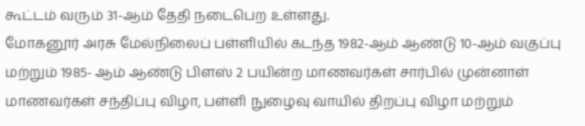கூட்டம் வரும் 31-ஆம் தேதி நடைபெற உள்ளது.
மோகனூர் அரசு மேல்நிலைப் பள்ளியில் கடந்த 1982-ஆம் ஆண்டு 10-ஆம் வகுப்பு மற்றும் 1985- ஆம் ஆண்டு பிளஸ் 2 பயின்ற மாணவர்கள் சார்பில் முன்னாள் மாணவர்கள் சந்திப்பு விழா, பள்ளி நுழைவு வாயில் திறப்பு விழா மற்றும்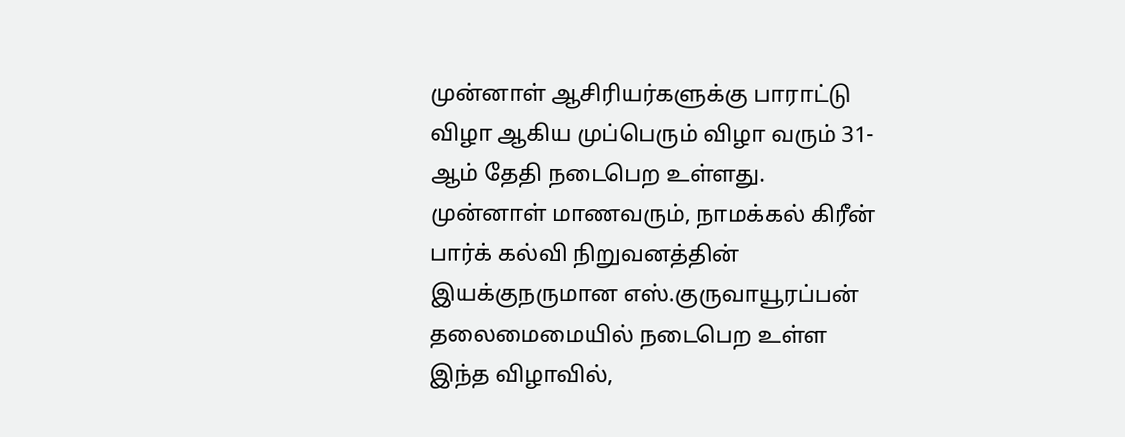முன்னாள் ஆசிரியர்களுக்கு பாராட்டு விழா ஆகிய முப்பெரும் விழா வரும் 31-ஆம் தேதி நடைபெற உள்ளது.
முன்னாள் மாணவரும், நாமக்கல் கிரீன் பார்க் கல்வி நிறுவனத்தின் இயக்குநருமான எஸ்.குருவாயூரப்பன் தலைமைமையில் நடைபெற உள்ள இந்த விழாவில்,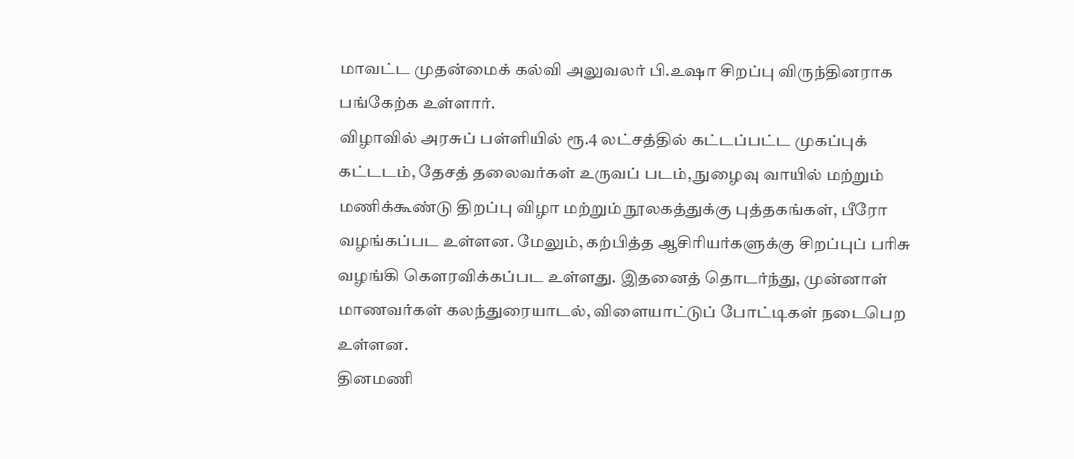மாவட்ட முதன்மைக் கல்வி அலுவலர் பி.உஷா சிறப்பு விருந்தினராக பங்கேற்க உள்ளார்.
விழாவில் அரசுப் பள்ளியில் ரூ.4 லட்சத்தில் கட்டப்பட்ட முகப்புக் கட்டடம், தேசத் தலைவர்கள் உருவப் படம், நுழைவு வாயில் மற்றும் மணிக்கூண்டு திறப்பு விழா மற்றும் நூலகத்துக்கு புத்தகங்கள், பீரோ வழங்கப்பட உள்ளன. மேலும், கற்பித்த ஆசிரியர்களுக்கு சிறப்புப் பரிசு வழங்கி கெளரவிக்கப்பட உள்ளது. இதனைத் தொடர்ந்து, முன்னாள் மாணவர்கள் கலந்துரையாடல், விளையாட்டுப் போட்டிகள் நடைபெற உள்ளன.
தினமணி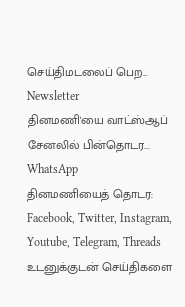செய்திமடலைப் பெற... Newsletter
தினமணி'யை வாட்ஸ்ஆப் சேனலில் பின்தொடர... WhatsApp
தினமணியைத் தொடர: Facebook, Twitter, Instagram, Youtube, Telegram, Threads
உடனுக்குடன் செய்திகளை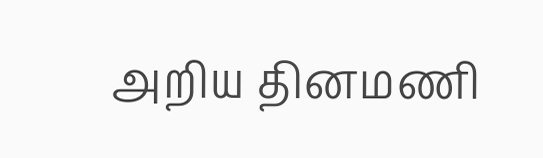அறிய தினமணி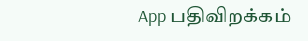App பதிவிறக்கம்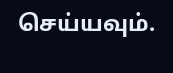செய்யவும்.